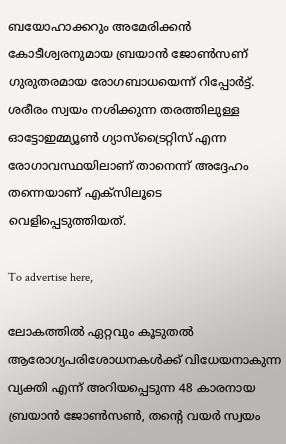ബയോഹാക്കറും അമേരിക്കൻ കോടീശ്വരനുമായ ബ്രയാൻ ജോൺസണ് ഗുരുതരമായ രോഗബാധയെന്ന് റിപ്പോർട്ട്. ശരീരം സ്വയം നശിക്കുന്ന തരത്തിലുള്ള ഓട്ടോഇമ്മ്യൂൺ ഗ്യാസ്ട്രൈറ്റിസ് എന്ന രോഗാവസ്ഥയിലാണ് താനെന്ന് അദ്ദേഹം തന്നെയാണ് എക്സിലൂടെ വെളിപ്പെടുത്തിയത്.

To advertise here,

ലോകത്തിൽ ഏറ്റവും കൂടുതൽ ആരോഗ്യപരിശോധനകൾക്ക് വിധേയനാകുന്ന വ്യക്തി എന്ന് അറിയപ്പെടുന്ന 48 കാരനായ ബ്രയാൻ ജോൺസൺ, തന്റെ വയർ സ്വയം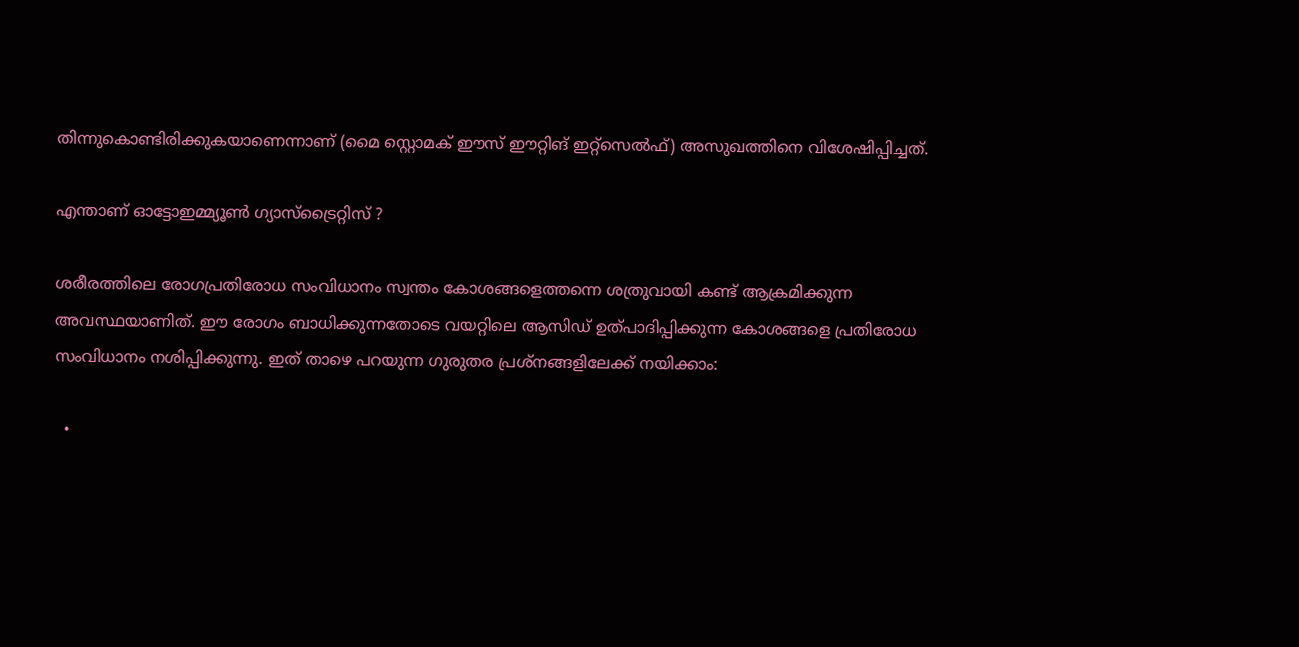തിന്നുകൊണ്ടിരിക്കുകയാണെന്നാണ് (മൈ സ്റ്റൊമക് ഈസ് ഈറ്റിങ് ഇറ്റ്സെൽഫ്) അസുഖത്തിനെ വിശേഷിപ്പിച്ചത്.

എന്താണ് ഓട്ടോഇമ്മ്യൂൺ ഗ്യാസ്ട്രൈറ്റിസ് ?

ശരീരത്തിലെ രോഗപ്രതിരോധ സംവിധാനം സ്വന്തം കോശങ്ങളെത്തന്നെ ശത്രുവായി കണ്ട് ആക്രമിക്കുന്ന അവസ്ഥയാണിത്. ഈ രോഗം ബാധിക്കുന്നതോടെ വയറ്റിലെ ആസിഡ് ഉത്പാദിപ്പിക്കുന്ന കോശങ്ങളെ പ്രതിരോധ സംവിധാനം നശിപ്പിക്കുന്നു. ഇത് താഴെ പറയുന്ന ഗുരുതര പ്രശ്നങ്ങളിലേക്ക് നയിക്കാം:

  •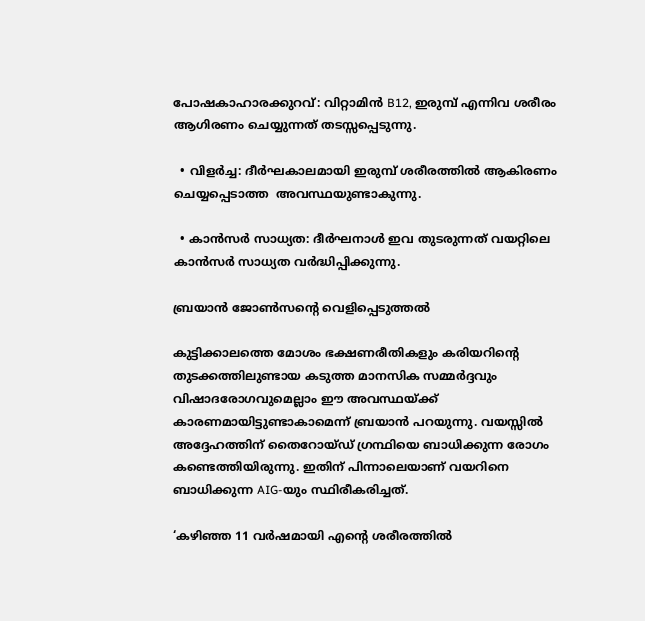പോഷകാഹാരക്കുറവ്: വിറ്റാമിൻ B12, ഇരുമ്പ് എന്നിവ ശരീരം ആഗിരണം ചെയ്യുന്നത് തടസ്സപ്പെടുന്നു.

  • വിളർച്ച: ദീർഘകാലമായി ഇരുമ്പ് ശരീരത്തിൽ ആകിരണം ചെയ്യപ്പെടാത്ത  അവസ്ഥയുണ്ടാകുന്നു.

  • കാൻസർ സാധ്യത: ദീർഘനാൾ ഇവ തുടരുന്നത് വയറ്റിലെ കാൻസർ സാധ്യത വർദ്ധിപ്പിക്കുന്നു.

ബ്രയാൻ ജോൺസന്റെ വെളിപ്പെടുത്തൽ

കുട്ടിക്കാലത്തെ മോശം ഭക്ഷണരീതികളും കരിയറിന്റെ തുടക്കത്തിലുണ്ടായ കടുത്ത മാനസിക സമ്മർദ്ദവും വിഷാദരോഗവുമെല്ലാം ഈ അവസ്ഥയ്ക്ക് കാരണമായിട്ടുണ്ടാകാമെന്ന് ബ്രയാൻ പറയുന്നു. വയസ്സിൽ അദ്ദേഹത്തിന് തൈറോയ്ഡ് ഗ്രന്ഥിയെ ബാധിക്കുന്ന രോഗം കണ്ടെത്തിയിരുന്നു. ഇതിന് പിന്നാലെയാണ് വയറിനെ ബാധിക്കുന്ന AIG-യും സ്ഥിരീകരിച്ചത്.

‘കഴിഞ്ഞ 11 വർഷമായി എന്റെ ശരീരത്തിൽ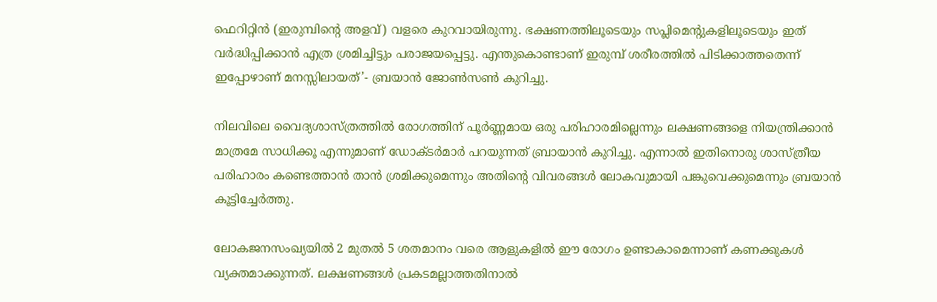ഫെറിറ്റിൻ (ഇരുമ്പിന്റെ അളവ്) വളരെ കുറവായിരുന്നു. ഭക്ഷണത്തിലൂടെയും സപ്ലിമെന്റുകളിലൂടെയും ഇത് വർദ്ധിപ്പിക്കാൻ എത്ര ശ്രമിച്ചിട്ടും പരാജയപ്പെട്ടു. എന്തുകൊണ്ടാണ് ഇരുമ്പ് ശരീരത്തിൽ പിടിക്കാത്തതെന്ന് ഇപ്പോഴാണ് മനസ്സിലായത്’- ബ്രയാൻ ജോൺസൺ കുറിച്ചു.

നിലവിലെ വൈദ്യശാസ്ത്രത്തിൽ രോഗത്തിന് പൂർണ്ണമായ ഒരു പരിഹാരമില്ലെന്നും ലക്ഷണങ്ങളെ നിയന്ത്രിക്കാൻ മാത്രമേ സാധിക്കൂ എന്നുമാണ് ഡോക്ടർമാർ പറയുന്നത് ബ്രായാൻ കുറിച്ചു. എന്നാൽ ഇതിനൊരു ശാസ്ത്രീയ പരിഹാരം കണ്ടെത്താൻ താൻ ശ്രമിക്കുമെന്നും അതിന്റെ വിവരങ്ങൾ ലോകവുമായി പങ്കുവെക്കുമെന്നും ബ്രയാൻ കൂട്ടിച്ചേർത്തു.

ലോകജനസംഖ്യയിൽ 2 മുതൽ 5 ശതമാനം വരെ ആളുകളിൽ ഈ രോഗം ഉണ്ടാകാമെന്നാണ് കണക്കുകൾ വ്യക്തമാക്കുന്നത്. ലക്ഷണങ്ങൾ പ്രകടമല്ലാത്തതിനാൽ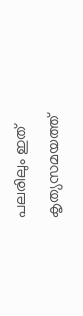പലരിലും ഇത് കൃത്യസമയത്ത്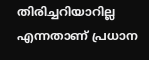തിരിച്ചറിയാറില്ല എന്നതാണ് പ്രധാന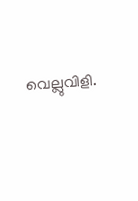വെല്ലുവിളി.